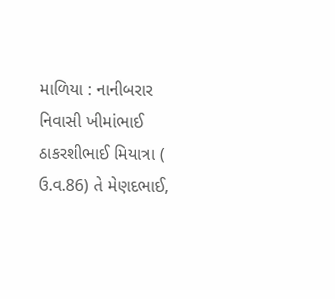માળિયા : નાનીબરાર નિવાસી ખીમાંભાઈ ઠાકરશીભાઈ મિયાત્રા ( ઉ.વ.86) તે મેણદભાઈ,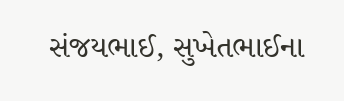સંજયભાઈ, સુખેતભાઈના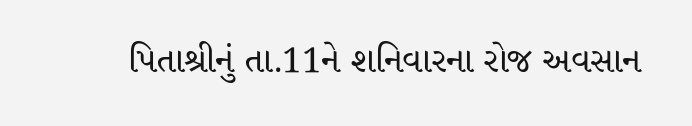પિતાશ્રીનું તા.11ને શનિવારના રોજ અવસાન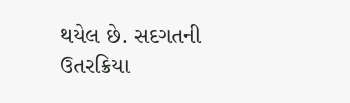થયેલ છે. સદગતની ઉતરક્રિયા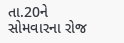તા.20ને સોમવારના રોજ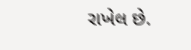રાખેલ છે.